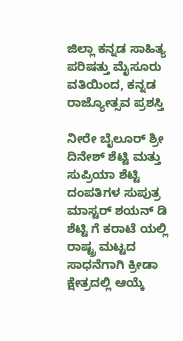ಜಿಲ್ಲಾ ಕನ್ನಡ ಸಾಹಿತ್ಯ ಪರಿಷತ್ತು ಮೈಸೂರು ವತಿಯಿಂದ, ಕನ್ನಡ ರಾಜ್ಯೋತ್ಸವ ಪ್ರಶಸ್ತಿ

ನೀರೇ ಬೈಲೂರ್ ಶ್ರೀ ದಿನೇಶ್ ಶೆಟ್ಟಿ ಮತ್ತು ಸುಪ್ರಿಯಾ ಶೆಟ್ಟಿ ದಂಪತಿಗಳ ಸುಪುತ್ರ ಮಾಸ್ಟರ್ ಶಯನ್ ಡಿ ಶೆಟ್ಟಿ ಗೆ ಕರಾಟೆ ಯಲ್ಲಿ ರಾಷ್ಟ್ರ ಮಟ್ಟದ ಸಾಧನೆಗಾಗಿ ಕ್ರೀಡಾ ಕ್ಷೇತ್ರದಲ್ಲಿ ಆಯ್ಕೆ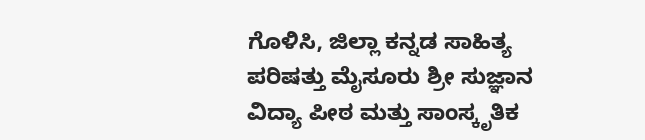ಗೊಳಿಸಿ, ಜಿಲ್ಲಾ ಕನ್ನಡ ಸಾಹಿತ್ಯ ಪರಿಷತ್ತು ಮೈಸೂರು ಶ್ರೀ ಸುಜ್ಞಾನ ವಿದ್ಯಾ ಪೀಠ ಮತ್ತು ಸಾಂಸ್ಕೃತಿಕ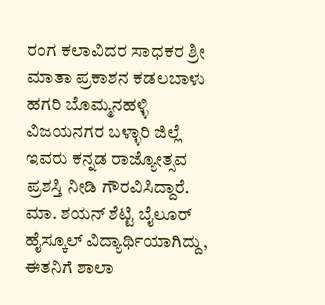ರಂಗ ಕಲಾವಿದರ ಸಾಧಕರ ಶ್ರೀ ಮಾತಾ ಪ್ರಕಾಶನ ಕಡಲಬಾಳು ಹಗರಿ ಬೊಮ್ಮನಹಳ್ಳಿ ವಿಜಯನಗರ ಬಳ್ಳಾರಿ ಜಿಲ್ಲೆ ಇವರು ಕನ್ನಡ ರಾಜ್ಯೋತ್ಸವ ಪ್ರಶಸ್ತಿ ನೀಡಿ ಗೌರವಿಸಿದ್ದಾರೆ.
ಮಾ. ಶಯನ್ ಶೆಟ್ಟಿ ಬೈಲೂರ್ ಹೈಸ್ಕೂಲ್ ವಿದ್ಯಾರ್ಥಿಯಾಗಿದ್ದು, ಈತನಿಗೆ ಶಾಲಾ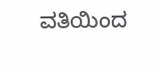ವತಿಯಿಂದ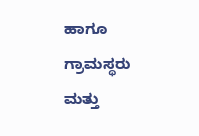ಹಾಗೂ ಗ್ರಾಮಸ್ಥರು ಮತ್ತು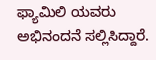ಫ್ಯಾಮಿಲಿ ಯವರು ಅಭಿನಂದನೆ ಸಲ್ಲಿಸಿದ್ದಾರೆ.